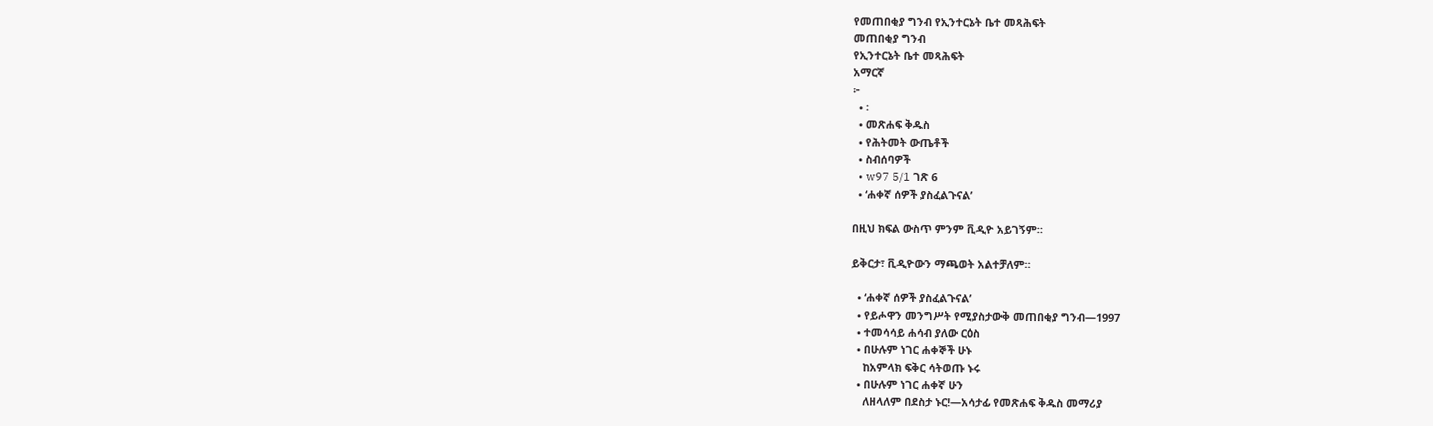የመጠበቂያ ግንብ የኢንተርኔት ቤተ መጻሕፍት
መጠበቂያ ግንብ
የኢንተርኔት ቤተ መጻሕፍት
አማርኛ
፦
  • ፡
  • መጽሐፍ ቅዱስ
  • የሕትመት ውጤቶች
  • ስብሰባዎች
  • w97 5/1 ገጽ 6
  • ‘ሐቀኛ ሰዎች ያስፈልጉናል’

በዚህ ክፍል ውስጥ ምንም ቪዲዮ አይገኝም።

ይቅርታ፣ ቪዲዮውን ማጫወት አልተቻለም።

  • ‘ሐቀኛ ሰዎች ያስፈልጉናል’
  • የይሖዋን መንግሥት የሚያስታውቅ መጠበቂያ ግንብ—1997
  • ተመሳሳይ ሐሳብ ያለው ርዕስ
  • በሁሉም ነገር ሐቀኞች ሁኑ
    ከአምላክ ፍቅር ሳትወጡ ኑሩ
  • በሁሉም ነገር ሐቀኛ ሁን
    ለዘላለም በደስታ ኑር!—አሳታፊ የመጽሐፍ ቅዱስ መማሪያ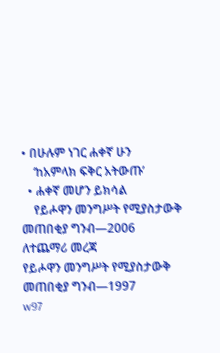• በሁሉም ነገር ሐቀኛ ሁን
    ‘ከአምላክ ፍቅር አትውጡ’
  • ሐቀኛ መሆን ይክሳል
    የይሖዋን መንግሥት የሚያስታውቅ መጠበቂያ ግንብ—2006
ለተጨማሪ መረጃ
የይሖዋን መንግሥት የሚያስታውቅ መጠበቂያ ግንብ—1997
w97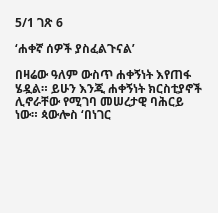5/1 ገጽ 6

‘ሐቀኛ ሰዎች ያስፈልጉናል’

በዛሬው ዓለም ውስጥ ሐቀኝነት እየጠፋ ሄዷል። ይሁን እንጂ ሐቀኝነት ክርስቲያኖች ሊኖራቸው የሚገባ መሠረታዊ ባሕርይ ነው። ጳውሎስ ‘በነገር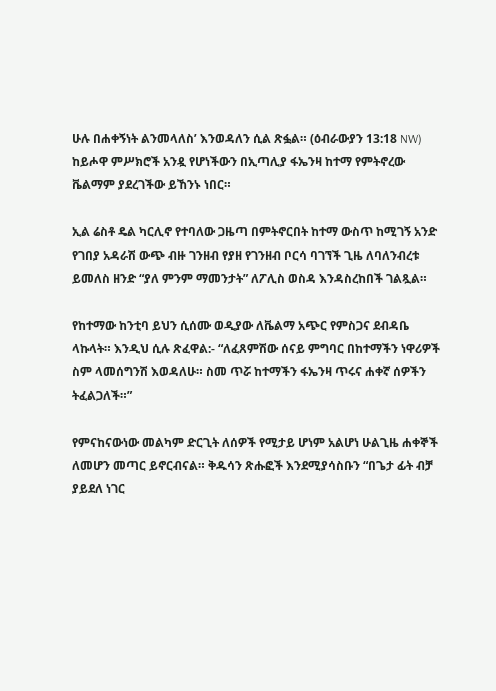ሁሉ በሐቀኝነት ልንመላለስ’ እንወዳለን ሲል ጽፏል። (ዕብራውያን 13:18 NW) ከይሖዋ ምሥክሮች አንዷ የሆነችውን በኢጣሊያ ፋኤንዛ ከተማ የምትኖረው ቬልማም ያደረገችው ይኸንኑ ነበር።

ኢል ሬስቶ ዴል ካርሊኖ የተባለው ጋዜጣ በምትኖርበት ከተማ ውስጥ ከሚገኝ አንድ የገበያ አዳራሽ ውጭ ብዙ ገንዘብ የያዘ የገንዘብ ቦርሳ ባገኘች ጊዜ ለባለንብረቱ ይመለስ ዘንድ “ያለ ምንም ማመንታት” ለፖሊስ ወስዳ እንዳስረከበች ገልጿል።

የከተማው ከንቲባ ይህን ሲሰሙ ወዲያው ለቬልማ አጭር የምስጋና ደብዳቤ ላኩላት። እንዲህ ሲሉ ጽፈዋል:- “ለፈጸምሽው ሰናይ ምግባር በከተማችን ነዋሪዎች ስም ላመሰግንሽ እወዳለሁ። ስመ ጥሯ ከተማችን ፋኤንዛ ጥሩና ሐቀኛ ሰዎችን ትፈልጋለች።”

የምናከናውነው መልካም ድርጊት ለሰዎች የሚታይ ሆነም አልሆነ ሁልጊዜ ሐቀኞች ለመሆን መጣር ይኖርብናል። ቅዱሳን ጽሑፎች እንደሚያሳስቡን “በጌታ ፊት ብቻ ያይደለ ነገር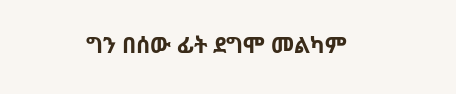ግን በሰው ፊት ደግሞ መልካም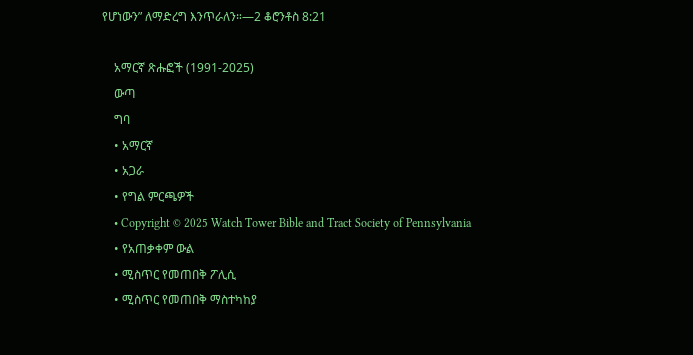የሆነውን” ለማድረግ እንጥራለን።—2 ቆሮንቶስ 8:21

    አማርኛ ጽሑፎች (1991-2025)
    ውጣ
    ግባ
    • አማርኛ
    • አጋራ
    • የግል ምርጫዎች
    • Copyright © 2025 Watch Tower Bible and Tract Society of Pennsylvania
    • የአጠቃቀም ውል
    • ሚስጥር የመጠበቅ ፖሊሲ
    • ሚስጥር የመጠበቅ ማስተካከያ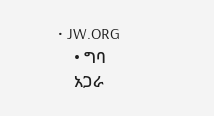• JW.ORG
    • ግባ
    አጋራ